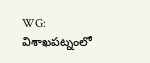WG: విశాఖపట్నంలో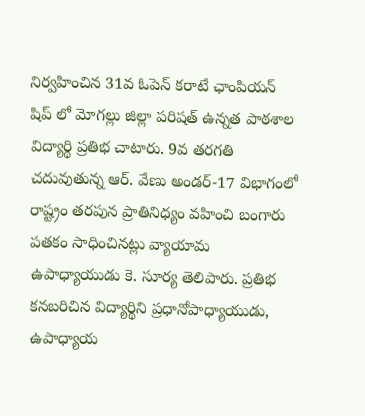నిర్వహించిన 31వ ఓపెన్ కరాటే ఛాంపియన్ షిప్ లో మోగల్లు జిల్లా పరిషత్ ఉన్నత పాఠశాల విద్యార్థి ప్రతిభ చాటారు. 9వ తరగతి చదువుతున్న ఆర్. వేణు అండర్-17 విభాగంలో రాష్ట్రం తరపున ప్రాతినిధ్యం వహించి బంగారు పతకం సాధించినట్లు వ్యాయామ ఉపాధ్యాయుడు కె. సూర్య తెలిపారు. ప్రతిభ కనబరిచిన విద్యార్థిని ప్రధానోపాధ్యాయుడు, ఉపాధ్యాయ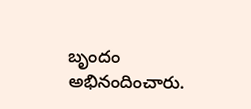బృందం అభినందించారు.